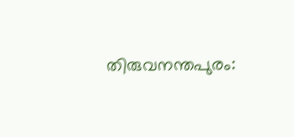തിരുവനന്തപുരം: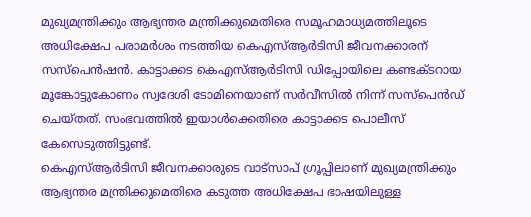മുഖ്യമന്ത്രിക്കും ആഭ്യന്തര മന്ത്രിക്കുമെതിരെ സമൂഹമാധ്യമത്തിലൂടെ അധിക്ഷേപ പരാമർശം നടത്തിയ കെഎസ്ആർടിസി ജീവനക്കാരന് സസ്പെൻഷൻ. കാട്ടാക്കട കെഎസ്ആർടിസി ഡിപ്പോയിലെ കണ്ടക്ടറായ മൂങ്കോട്ടുകോണം സ്വദേശി ടോമിനെയാണ് സർവീസിൽ നിന്ന് സസ്പെൻഡ് ചെയ്തത്. സംഭവത്തിൽ ഇയാൾക്കെതിരെ കാട്ടാക്കട പൊലീസ് കേസെടുത്തിട്ടുണ്ട്.
കെഎസ്ആർടിസി ജീവനക്കാരുടെ വാട്സാപ് ഗ്രൂപ്പിലാണ് മുഖ്യമന്ത്രിക്കും ആഭ്യന്തര മന്ത്രിക്കുമെതിരെ കടുത്ത അധിക്ഷേപ ഭാഷയിലുള്ള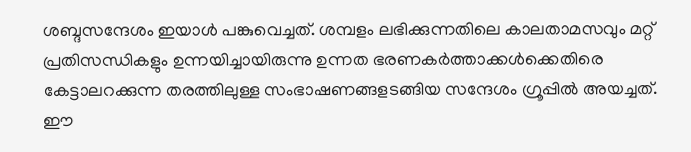ശബ്ദസന്ദേശം ഇയാൾ പങ്കുവെച്ചത്. ശമ്പളം ലഭിക്കുന്നതിലെ കാലതാമസവും മറ്റ് പ്രതിസന്ധികളും ഉന്നയിച്ചായിരുന്നു ഉന്നത ഭരണകർത്താക്കൾക്കെതിരെ കേട്ടാലറക്കുന്ന തരത്തിലുള്ള സംഭാഷണങ്ങളടങ്ങിയ സന്ദേശം ഗ്രൂപ്പിൽ അയച്ചത്. ഈ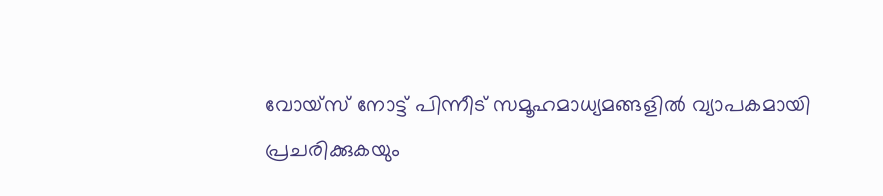വോയ്സ് നോട്ട് പിന്നീട് സമൂഹമാധ്യമങ്ങളിൽ വ്യാപകമായി പ്രചരിക്കുകയും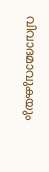വിവാദമാവുകയും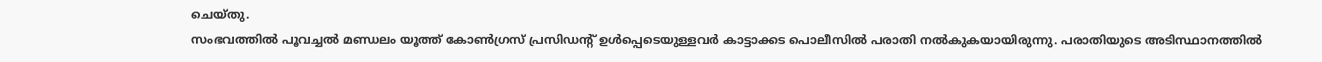ചെയ്തു.
സംഭവത്തിൽ പൂവച്ചൽ മണ്ഡലം യൂത്ത് കോൺഗ്രസ് പ്രസിഡന്റ് ഉൾപ്പെടെയുള്ളവർ കാട്ടാക്കട പൊലീസിൽ പരാതി നൽകുകയായിരുന്നു. പരാതിയുടെ അടിസ്ഥാനത്തിൽ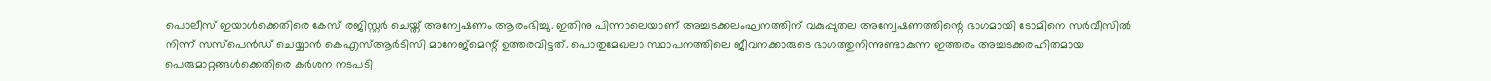പൊലീസ് ഇയാൾക്കെതിരെ കേസ് രജിസ്റ്റർ ചെയ്ത് അന്വേഷണം ആരംഭിച്ചു. ഇതിനു പിന്നാലെയാണ് അച്ചടക്കലംഘനത്തിന് വകുപ്പുതല അന്വേഷണത്തിന്റെ ഭാഗമായി ടോമിനെ സർവീസിൽ നിന്ന് സസ്പെൻഡ് ചെയ്യാൻ കെഎസ്ആർടിസി മാനേജ്മെന്റ് ഉത്തരവിട്ടത്. പൊതുമേഖലാ സ്ഥാപനത്തിലെ ജീവനക്കാരുടെ ഭാഗത്തുനിന്നുണ്ടാകുന്ന ഇത്തരം അച്ചടക്കരഹിതമായ പെരുമാറ്റങ്ങൾക്കെതിരെ കർശന നടപടി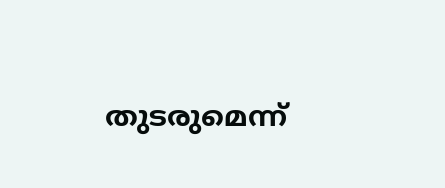തുടരുമെന്ന്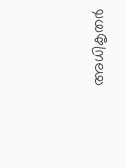അധികൃതർ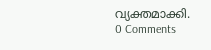വ്യക്തമാക്കി.
0 Comments